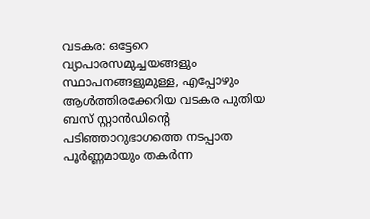വടകര: ഒട്ടേറെ വ്യാപാരസമുച്ചയങ്ങളും സ്ഥാപനങ്ങളുമുള്ള, എപ്പോഴും ആൾത്തിരക്കേറിയ വടകര പുതിയ ബസ് സ്റ്റാൻഡിന്റെ പടിഞ്ഞാറുഭാഗത്തെ നടപ്പാത പൂർണ്ണമായും തകർന്ന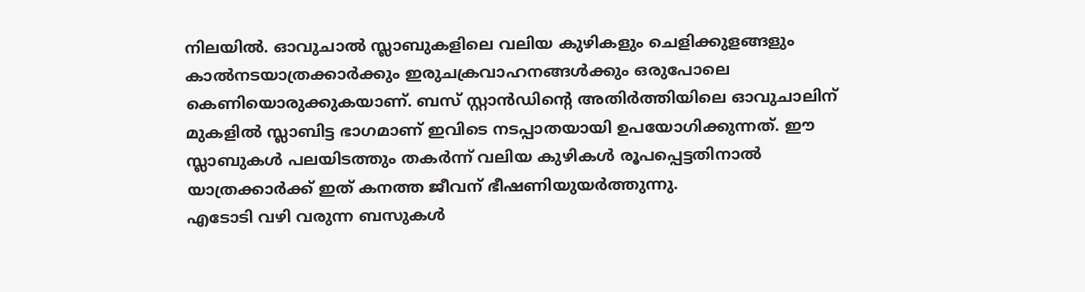നിലയിൽ. ഓവുചാൽ സ്ലാബുകളിലെ വലിയ കുഴികളും ചെളിക്കുളങ്ങളും കാൽനടയാത്രക്കാർക്കും ഇരുചക്രവാഹനങ്ങൾക്കും ഒരുപോലെ കെണിയൊരുക്കുകയാണ്. ബസ് സ്റ്റാൻഡിന്റെ അതിർത്തിയിലെ ഓവുചാലിന് മുകളിൽ സ്ലാബിട്ട ഭാഗമാണ് ഇവിടെ നടപ്പാതയായി ഉപയോഗിക്കുന്നത്. ഈ സ്ലാബുകൾ പലയിടത്തും തകർന്ന് വലിയ കുഴികൾ രൂപപ്പെട്ടതിനാൽ യാത്രക്കാർക്ക് ഇത് കനത്ത ജീവന് ഭീഷണിയുയർത്തുന്നു.
എടോടി വഴി വരുന്ന ബസുകൾ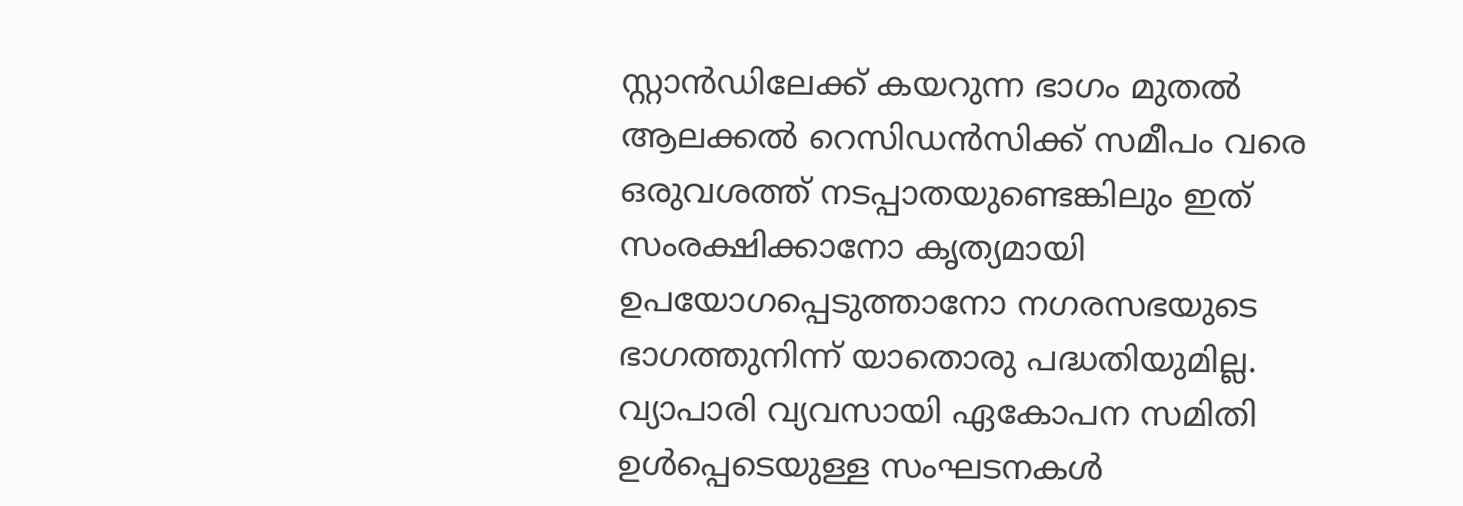സ്റ്റാൻഡിലേക്ക് കയറുന്ന ഭാഗം മുതൽ ആലക്കൽ റെസിഡൻസിക്ക് സമീപം വരെ ഒരുവശത്ത് നടപ്പാതയുണ്ടെങ്കിലും ഇത് സംരക്ഷിക്കാനോ കൃത്യമായി ഉപയോഗപ്പെടുത്താനോ നഗരസഭയുടെ ഭാഗത്തുനിന്ന് യാതൊരു പദ്ധതിയുമില്ല. വ്യാപാരി വ്യവസായി ഏകോപന സമിതി ഉൾപ്പെടെയുള്ള സംഘടനകൾ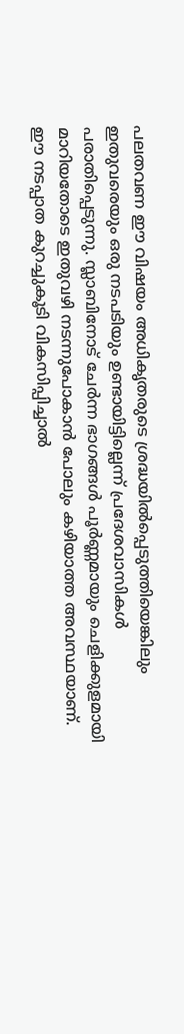പലതവണ ഈ വിഷയം അധികൃതരുടെ ശ്രദ്ധയിൽപ്പെടുത്തിയെങ്കിലും ഇതുവരെയും ഒരു നടപടിയും ഉണ്ടായിട്ടില്ലെന്ന് പ്രദേശവാസികൾ പരാതിപ്പെടുന്നു. സ്ലാബിനോട് ചേർന്ന ഭാഗങ്ങൾ പൂർണ്ണമായും ചെളിക്കുളമായി മാറിയതോടെ ഇതുവഴി നടന്നുപോകാൻ പോലും കഴിയാത്ത അവസ്ഥയാണ്.
ഈ നടപ്പാത കുറച്ചുകൂടി വികസിപ്പിച്ചാൽ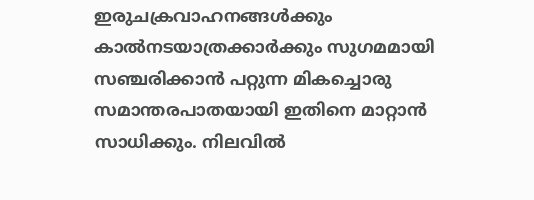ഇരുചക്രവാഹനങ്ങൾക്കും കാൽനടയാത്രക്കാർക്കും സുഗമമായി സഞ്ചരിക്കാൻ പറ്റുന്ന മികച്ചൊരു സമാന്തരപാതയായി ഇതിനെ മാറ്റാൻ സാധിക്കും. നിലവിൽ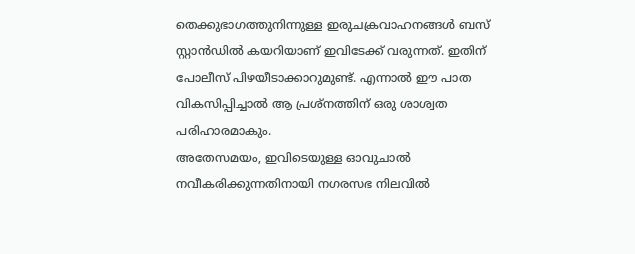തെക്കുഭാഗത്തുനിന്നുള്ള ഇരുചക്രവാഹനങ്ങൾ ബസ് സ്റ്റാൻഡിൽ കയറിയാണ് ഇവിടേക്ക് വരുന്നത്. ഇതിന് പോലീസ് പിഴയീടാക്കാറുമുണ്ട്. എന്നാൽ ഈ പാത വികസിപ്പിച്ചാൽ ആ പ്രശ്നത്തിന് ഒരു ശാശ്വത പരിഹാരമാകും.
അതേസമയം, ഇവിടെയുള്ള ഓവുചാൽ നവീകരിക്കുന്നതിനായി നഗരസഭ നിലവിൽ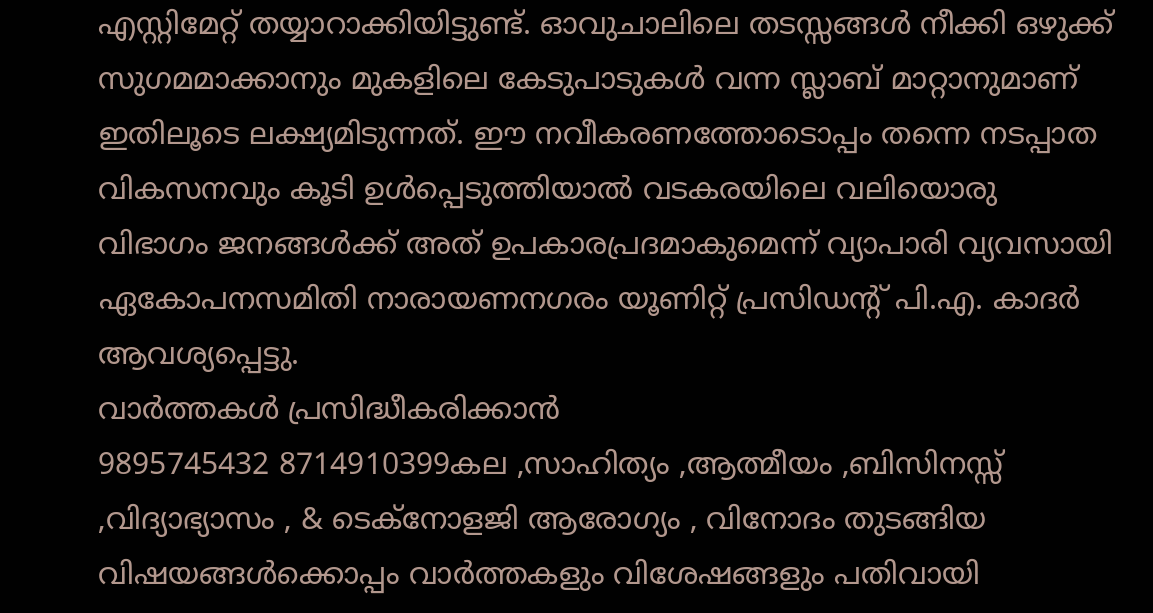എസ്റ്റിമേറ്റ് തയ്യാറാക്കിയിട്ടുണ്ട്. ഓവുചാലിലെ തടസ്സങ്ങൾ നീക്കി ഒഴുക്ക് സുഗമമാക്കാനും മുകളിലെ കേടുപാടുകൾ വന്ന സ്ലാബ് മാറ്റാനുമാണ് ഇതിലൂടെ ലക്ഷ്യമിടുന്നത്. ഈ നവീകരണത്തോടൊപ്പം തന്നെ നടപ്പാത വികസനവും കൂടി ഉൾപ്പെടുത്തിയാൽ വടകരയിലെ വലിയൊരു വിഭാഗം ജനങ്ങൾക്ക് അത് ഉപകാരപ്രദമാകുമെന്ന് വ്യാപാരി വ്യവസായി ഏകോപനസമിതി നാരായണനഗരം യൂണിറ്റ് പ്രസിഡന്റ് പി.എ. കാദർ ആവശ്യപ്പെട്ടു.
വാർത്തകൾ പ്രസിദ്ധീകരിക്കാൻ
9895745432 8714910399കല ,സാഹിത്യം ,ആത്മീയം ,ബിസിനസ്സ് ,വിദ്യാഭ്യാസം , & ടെക്നോളജി ആരോഗ്യം , വിനോദം തുടങ്ങിയ വിഷയങ്ങൾക്കൊപ്പം വാർത്തകളും വിശേഷങ്ങളും പതിവായി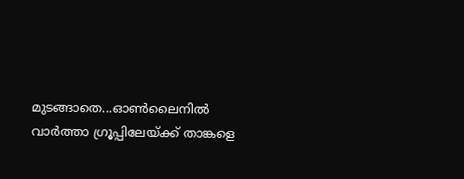മുടങ്ങാതെ...ഓൺലൈനിൽ വാർത്താ ഗ്രൂപ്പിലേയ്ക്ക് താങ്കളെ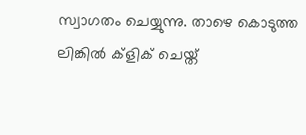സ്വാഗതം ചെയ്യുന്നു. താഴെ കൊടുത്ത ലിങ്കിൽ ക്ളിക് ചെയ്ത്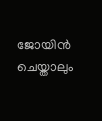ജോയിൻ ചെയ്താലും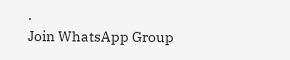.
Join WhatsApp Group